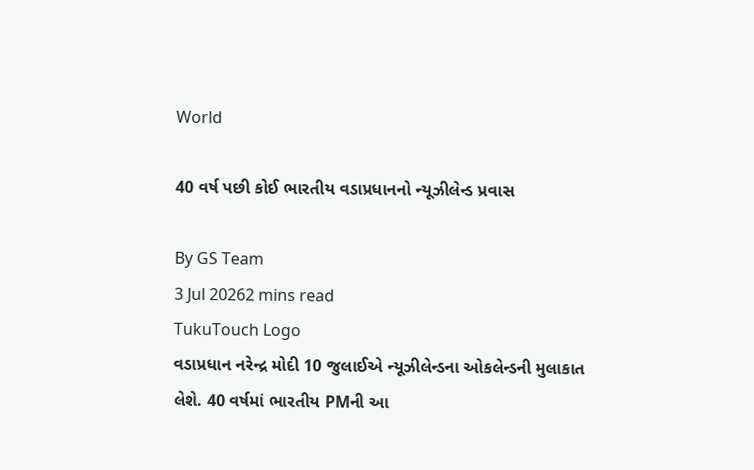World

40 વર્ષ પછી કોઈ ભારતીય વડાપ્રધાનનો ન્યૂઝીલેન્ડ પ્રવાસ

By GS Team
3 Jul 20262 mins read
TukuTouch Logo
વડાપ્રધાન નરેન્દ્ર મોદી 10 જુલાઈએ ન્યૂઝીલેન્ડના ઓકલેન્ડની મુલાકાત લેશે. 40 વર્ષમાં ભારતીય PMની આ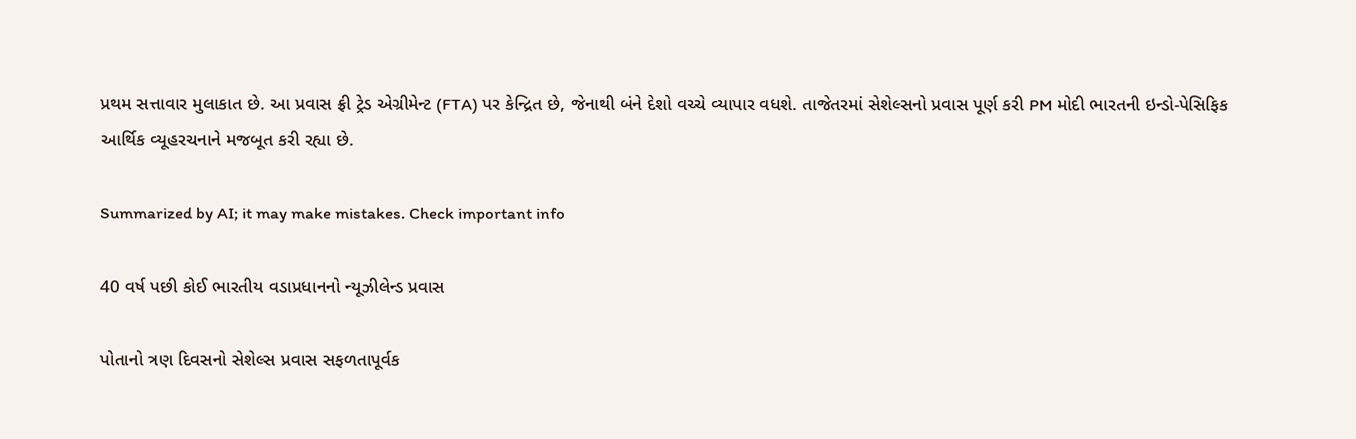પ્રથમ સત્તાવાર મુલાકાત છે. આ પ્રવાસ ફ્રી ટ્રેડ એગ્રીમેન્ટ (FTA) પર કેન્દ્રિત છે, જેનાથી બંને દેશો વચ્ચે વ્યાપાર વધશે. તાજેતરમાં સેશેલ્સનો પ્રવાસ પૂર્ણ કરી PM મોદી ભારતની ઇન્ડો-પેસિફિક આર્થિક વ્યૂહરચનાને મજબૂત કરી રહ્યા છે.

Summarized by AI; it may make mistakes. Check important info

40 વર્ષ પછી કોઈ ભારતીય વડાપ્રધાનનો ન્યૂઝીલેન્ડ પ્રવાસ

પોતાનો ત્રણ દિવસનો સેશેલ્સ પ્રવાસ સફળતાપૂર્વક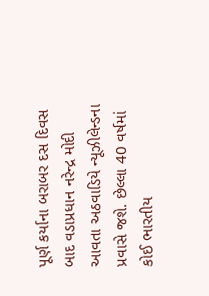પૂર્ણ કર્યાના બરાબર દસ દિવસ બાદ વડાપ્રધાન નરેન્દ્ર મોદી આવતા અઠવાડિયે ન્યૂઝીલેન્ડના પ્રવાસે જશે. છેલ્લા 40 વર્ષમાં કોઈ ભારતીય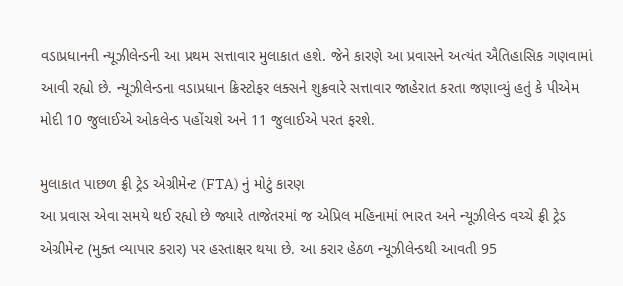વડાપ્રધાનની ન્યૂઝીલેન્ડની આ પ્રથમ સત્તાવાર મુલાકાત હશે. જેને કારણે આ પ્રવાસને અત્યંત ઐતિહાસિક ગણવામાં આવી રહ્યો છે. ન્યૂઝીલેન્ડના વડાપ્રધાન ક્રિસ્ટોફર લક્સને શુક્રવારે સત્તાવાર જાહેરાત કરતા જણાવ્યું હતું કે પીએમ મોદી 10 જુલાઈએ ઓકલેન્ડ પહોંચશે અને 11 જુલાઈએ પરત ફરશે.

મુલાકાત પાછળ ફ્રી ટ્રેડ એગ્રીમેન્ટ (FTA) નું મોટું કારણ
આ પ્રવાસ એવા સમયે થઈ રહ્યો છે જ્યારે તાજેતરમાં જ એપ્રિલ મહિનામાં ભારત અને ન્યૂઝીલેન્ડ વચ્ચે ફ્રી ટ્રેડ એગ્રીમેન્ટ (મુક્ત વ્યાપાર કરાર) પર હસ્તાક્ષર થયા છે. આ કરાર હેઠળ ન્યૂઝીલેન્ડથી આવતી 95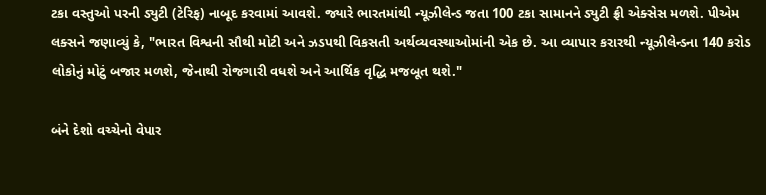ટકા વસ્તુઓ પરની ડ્યુટી (ટેરિફ) નાબૂદ કરવામાં આવશે. જ્યારે ભારતમાંથી ન્યૂઝીલેન્ડ જતા 100 ટકા સામાનને ડ્યુટી ફ્રી એક્સેસ મળશે. પીએમ લક્સને જણાવ્યું કે, "ભારત વિશ્વની સૌથી મોટી અને ઝડપથી વિકસતી અર્થવ્યવસ્થાઓમાંની એક છે. આ વ્યાપાર કરારથી ન્યૂઝીલેન્ડના 140 કરોડ લોકોનું મોટું બજાર મળશે, જેનાથી રોજગારી વધશે અને આર્થિક વૃદ્ધિ મજબૂત થશે."

બંને દેશો વચ્ચેનો વેપાર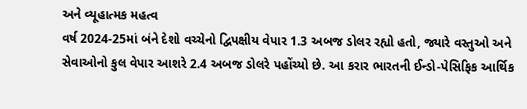અને વ્યૂહાત્મક મહત્વ
વર્ષ 2024-25માં બંને દેશો વચ્ચેનો દ્વિપક્ષીય વેપાર 1.3 અબજ ડોલર રહ્યો હતો, જ્યારે વસ્તુઓ અને સેવાઓનો કુલ વેપાર આશરે 2.4 અબજ ડોલરે પહોંચ્યો છે. આ કરાર ભારતની ઈન્ડો-પેસિફિક આર્થિક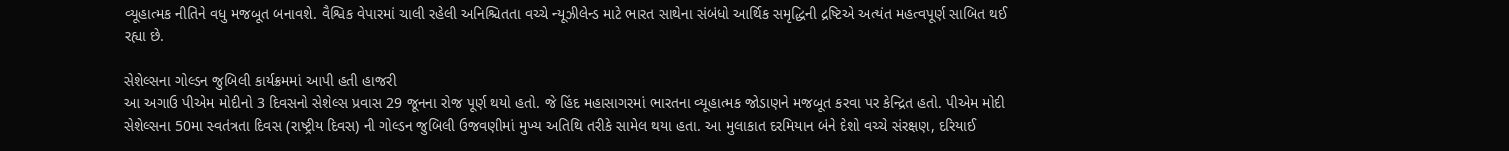વ્યૂહાત્મક નીતિને વધુ મજબૂત બનાવશે. વૈશ્વિક વેપારમાં ચાલી રહેલી અનિશ્ચિતતા વચ્ચે ન્યૂઝીલેન્ડ માટે ભારત સાથેના સંબંધો આર્થિક સમૃદ્ધિની દ્રષ્ટિએ અત્યંત મહત્વપૂર્ણ સાબિત થઈ રહ્યા છે.

સેશેલ્સના ગોલ્ડન જુબિલી કાર્યક્રમમાં આપી હતી હાજરી
આ અગાઉ પીએમ મોદીનો 3 દિવસનો સેશેલ્સ પ્રવાસ 29 જૂનના રોજ પૂર્ણ થયો હતો. જે હિંદ મહાસાગરમાં ભારતના વ્યૂહાત્મક જોડાણને મજબૂત કરવા પર કેન્દ્રિત હતો. પીએમ મોદી સેશેલ્સના 50મા સ્વતંત્રતા દિવસ (રાષ્ટ્રીય દિવસ) ની ગોલ્ડન જુબિલી ઉજવણીમાં મુખ્ય અતિથિ તરીકે સામેલ થયા હતા. આ મુલાકાત દરમિયાન બંને દેશો વચ્ચે સંરક્ષણ, દરિયાઈ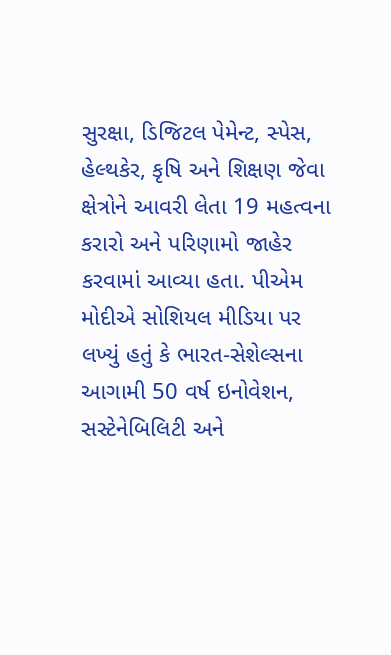સુરક્ષા, ડિજિટલ પેમેન્ટ, સ્પેસ, હેલ્થકેર, કૃષિ અને શિક્ષણ જેવા ક્ષેત્રોને આવરી લેતા 19 મહત્વના કરારો અને પરિણામો જાહેર કરવામાં આવ્યા હતા. પીએમ મોદીએ સોશિયલ મીડિયા પર લખ્યું હતું કે ભારત-સેશેલ્સના આગામી 50 વર્ષ ઇનોવેશન, સસ્ટેનેબિલિટી અને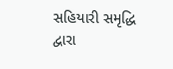સહિયારી સમૃદ્ધિ દ્વારા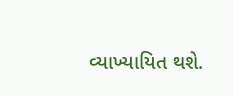વ્યાખ્યાયિત થશે.